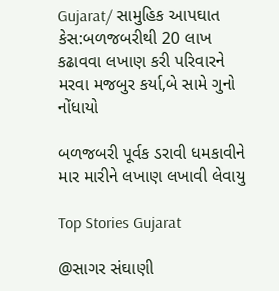Gujarat/ સામુહિક આપઘાત કેસ:બળજબરીથી 20 લાખ કઢાવવા લખાણ કરી પરિવારને મરવા મજબુર કર્યા,બે સામે ગુનો નોંધાયો

બળજબરી પૂર્વક ડરાવી ધમકાવીને માર મારીને લખાણ લખાવી લેવાયુ

Top Stories Gujarat

@સાગર સંઘાણી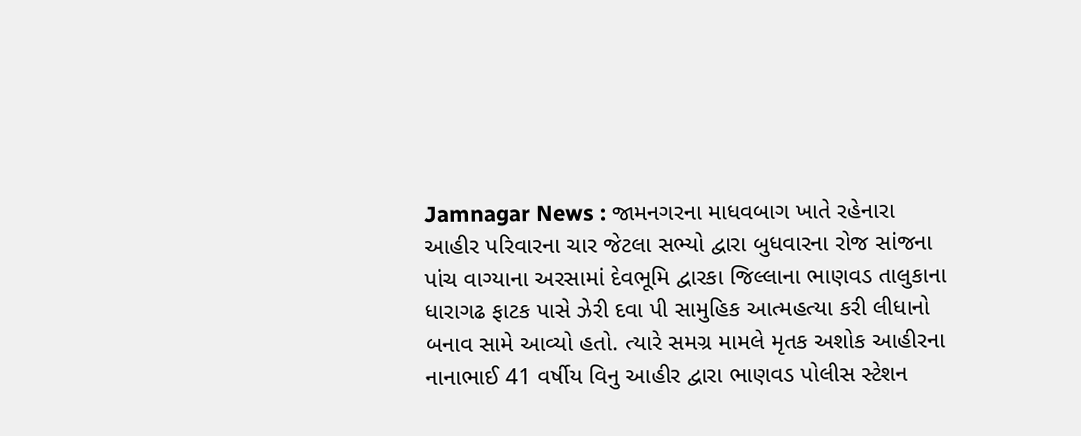Jamnagar News : જામનગરના માધવબાગ ખાતે રહેનારા આહીર પરિવારના ચાર જેટલા સભ્યો દ્વારા બુધવારના રોજ સાંજના પાંચ વાગ્યાના અરસામાં દેવભૂમિ દ્વારકા જિલ્લાના ભાણવડ તાલુકાના ધારાગઢ ફાટક પાસે ઝેરી દવા પી સામુહિક આત્મહત્યા કરી લીધાનો બનાવ સામે આવ્યો હતો. ત્યારે સમગ્ર મામલે મૃતક અશોક આહીરના નાનાભાઈ 41 વર્ષીય વિનુ આહીર દ્વારા ભાણવડ પોલીસ સ્ટેશન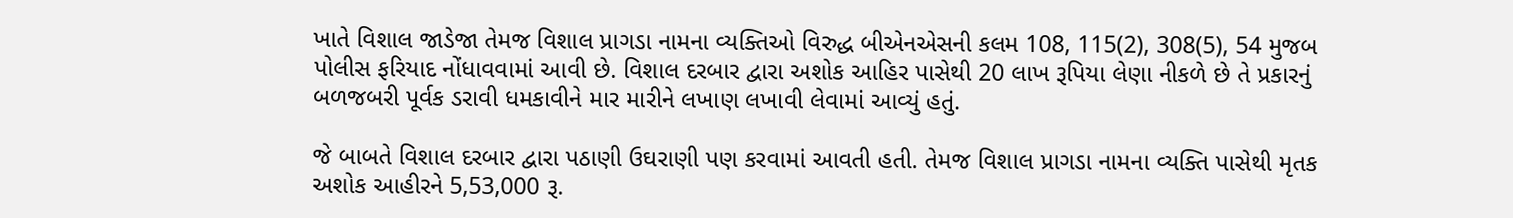ખાતે વિશાલ જાડેજા તેમજ વિશાલ પ્રાગડા નામના વ્યક્તિઓ વિરુદ્ધ બીએનએસની કલમ 108, 115(2), 308(5), 54 મુજબ પોલીસ ફરિયાદ નોંધાવવામાં આવી છે. વિશાલ દરબાર દ્વારા અશોક આહિર પાસેથી 20 લાખ રૂપિયા લેણા નીકળે છે તે પ્રકારનું બળજબરી પૂર્વક ડરાવી ધમકાવીને માર મારીને લખાણ લખાવી લેવામાં આવ્યું હતું.

જે બાબતે વિશાલ દરબાર દ્વારા પઠાણી ઉઘરાણી પણ કરવામાં આવતી હતી. તેમજ વિશાલ પ્રાગડા નામના વ્યક્તિ પાસેથી મૃતક અશોક આહીરને 5,53,000 રૂ.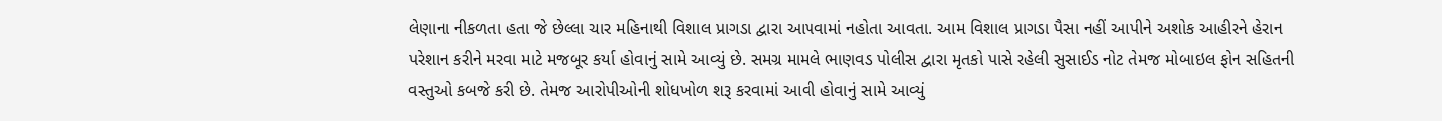લેણાના નીકળતા હતા જે છેલ્લા ચાર મહિનાથી વિશાલ પ્રાગડા દ્વારા આપવામાં નહોતા આવતા. આમ વિશાલ પ્રાગડા પૈસા નહીં આપીને અશોક આહીરને હેરાન પરેશાન કરીને મરવા માટે મજબૂર કર્યા હોવાનું સામે આવ્યું છે. સમગ્ર મામલે ભાણવડ પોલીસ દ્વારા મૃતકો પાસે રહેલી સુસાઈડ નોટ તેમજ મોબાઇલ ફોન સહિતની વસ્તુઓ કબજે કરી છે. તેમજ આરોપીઓની શોધખોળ શરૂ કરવામાં આવી હોવાનું સામે આવ્યું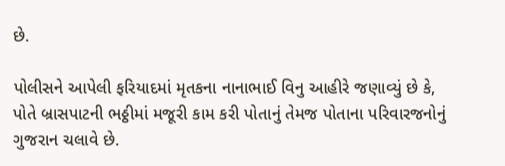છે.

પોલીસને આપેલી ફરિયાદમાં મૃતકના નાનાભાઈ વિનુ આહીરે જણાવ્યું છે કે, પોતે બ્રાસપાટની ભઠ્ઠીમાં મજૂરી કામ કરી પોતાનું તેમજ પોતાના પરિવારજનોનું ગુજરાન ચલાવે છે.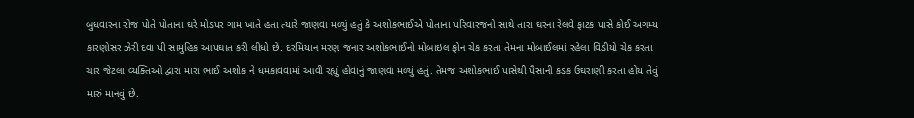બુધવારના રોજ પોતે પોતાના ઘરે મોડપર ગામ ખાતે હતા ત્યારે જાણવા મળ્યું હતું કે અશોકભાઈએ પોતાના પરિવારજનો સાથે તારા ઘરના રેલવે ફાટક પાસે કોઈ અગમ્ય કારણોસર ઝેરી દવા પી સામુહિક આપઘાત કરી લીધો છે. દરમિયાન મરણ જનાર અશોકભાઈનો મોબાઇલ ફોન ચેક કરતા તેમના મોબાઈલમાં રહેલા વિડીયો ચેક કરતા ચાર જેટલા વ્યક્તિઓ દ્વારા મારા ભાઈ અશોક ને ધમકાવવામાં આવી રહ્યું હોવાનું જાણવા મળ્યું હતું. તેમજ અશોકભાઈ પાસેથી પૈસાની કડક ઉઘરાણી કરતા હોય તેવું મારું માનવું છે.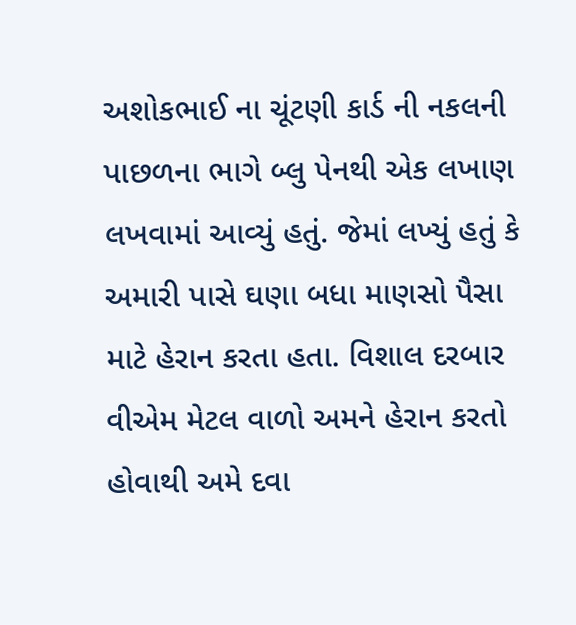અશોકભાઈ ના ચૂંટણી કાર્ડ ની નકલની પાછળના ભાગે બ્લુ પેનથી એક લખાણ લખવામાં આવ્યું હતું. જેમાં લખ્યું હતું કે અમારી પાસે ઘણા બધા માણસો પૈસા માટે હેરાન કરતા હતા. વિશાલ દરબાર વીએમ મેટલ વાળો અમને હેરાન કરતો હોવાથી અમે દવા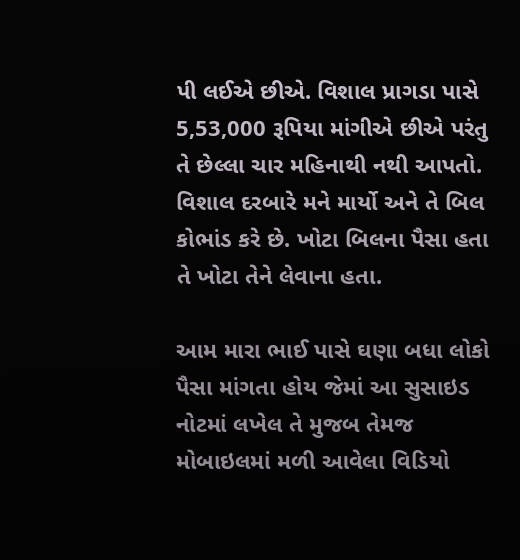પી લઈએ છીએ. વિશાલ પ્રાગડા પાસે 5,53,000 રૂપિયા માંગીએ છીએ પરંતુ તે છેલ્લા ચાર મહિનાથી નથી આપતો. વિશાલ દરબારે મને માર્યો અને તે બિલ કોભાંડ કરે છે. ખોટા બિલના પૈસા હતા તે ખોટા તેને લેવાના હતા.

આમ મારા ભાઈ પાસે ઘણા બધા લોકો પૈસા માંગતા હોય જેમાં આ સુસાઇડ નોટમાં લખેલ તે મુજબ તેમજ મોબાઇલમાં મળી આવેલા વિડિયો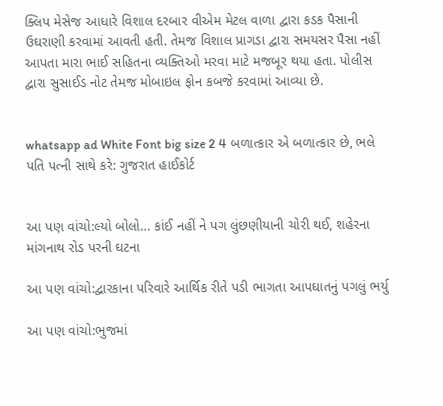ક્લિપ મેસેજ આધારે વિશાલ દરબાર વીએમ મેટલ વાળા દ્વારા કડક પૈસાની ઉઘરાણી કરવામાં આવતી હતી. તેમજ વિશાલ પ્રાગડા દ્વારા સમયસર પૈસા નહીં આપતા મારા ભાઈ સહિતના વ્યક્તિઓ મરવા માટે મજબૂર થયા હતા. પોલીસ દ્વારા સુસાઈડ નોટ તેમજ મોબાઇલ ફોન કબજે કરવામાં આવ્યા છે.


whatsapp ad White Font big size 2 4 બળાત્કાર એ બળાત્કાર છે, ભલે પતિ પત્ની સાથે કરે: ગુજરાત હાઈકોર્ટ


આ પણ વાંચો:લ્યો બોલો… કાંઈ નહીં ને પગ લુંછણીયાની ચોરી થઈ, શહેરના માંગનાથ રોડ પરની ઘટના

આ પણ વાંચો:દ્વારકાના પરિવારે આર્થિક રીતે પડી ભાગતા આપઘાતનું પગલું ભર્યુ

આ પણ વાંચો:ભુજમાં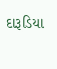દારૂડિયા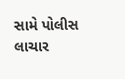સામે પોલીસ લાચાર